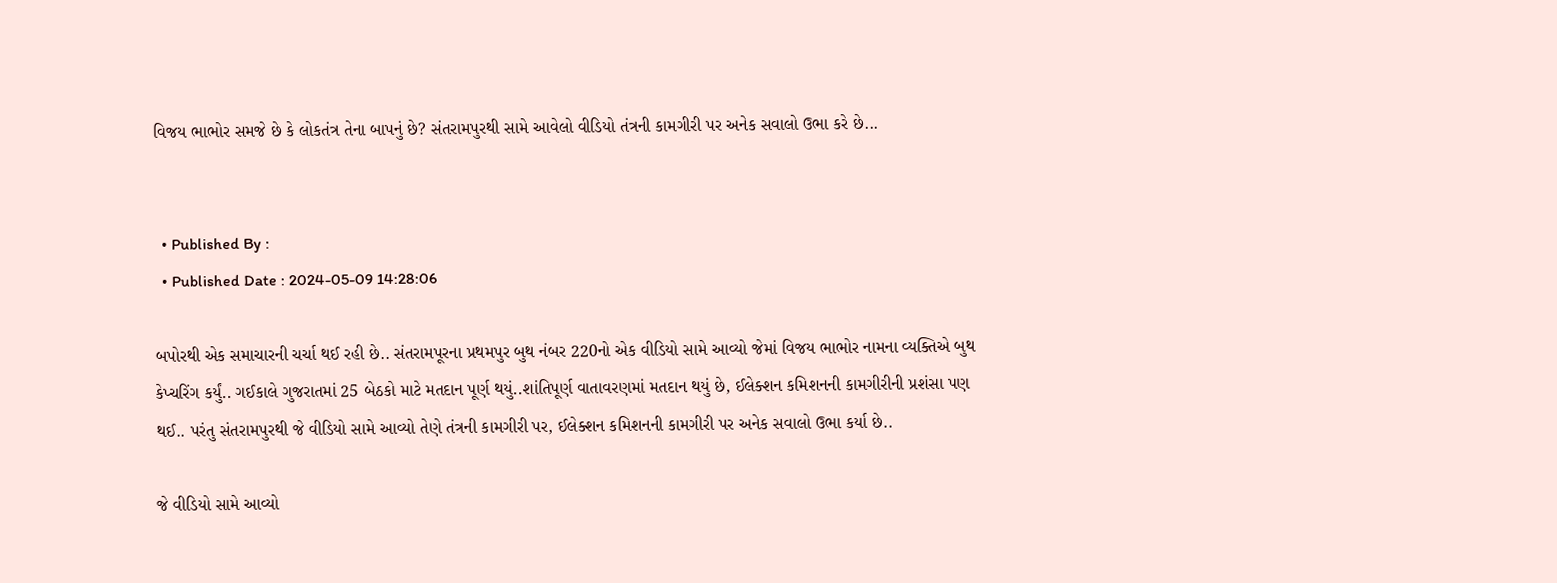વિજય ભાભોર સમજે છે કે લોકતંત્ર તેના બાપનું છે? સંતરામપુરથી સામે આવેલો વીડિયો તંત્રની કામગીરી પર અનેક સવાલો ઉભા કરે છે...


  • Published By :
  • Published Date : 2024-05-09 14:28:06

બપોરથી એક સમાચારની ચર્ચા થઈ રહી છે.. સંતરામપૂરના પ્રથમપુર બુથ નંબર 220નો એક વીડિયો સામે આવ્યો જેમાં વિજય ભાભોર નામના વ્યક્તિએ બુથ કેપ્ચરિંગ કર્યું.. ગઈકાલે ગુજરાતમાં 25 બેઠકો માટે મતદાન પૂર્ણ થયું..શાંતિપૂર્ણ વાતાવરણમાં મતદાન થયું છે, ઈલેક્શન કમિશનની કામગીરીની પ્રશંસા પણ થઈ.. પરંતુ સંતરામપુરથી જે વીડિયો સામે આવ્યો તેણે તંત્રની કામગીરી પર, ઈલેક્શન કમિશનની કામગીરી પર અનેક સવાલો ઉભા કર્યા છે..

જે વીડિયો સામે આવ્યો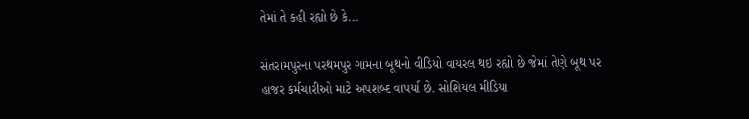તેમાં તે કહી રહ્યો છે કે...

સંતરામપુરના પરથમપુર ગામના બૂથનો વીડિયો વાયરલ થઇ રહ્યો છે જેમાં તેણે બૂથ પર હાજર કર્મચારીઓ માટે અપશબ્દ વાપર્યા છે. સોશિયલ મીડિયા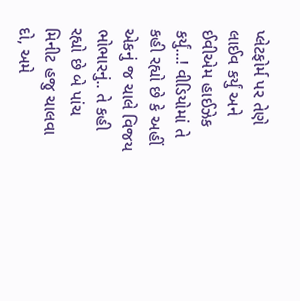પ્લેટફોર્મ પર તેણે લાઈવ કર્યું અને ઈવીએમ હાઈઝેક કર્યું...! વીડિયોમાં તે કહી રહ્યો છે કે અહીં એકનું જ ચાલે વિજય ભોભારનું.. તે કહી રહ્યો છે બે પાંચ મિનીટ હજુ ચાલવા દો, અમે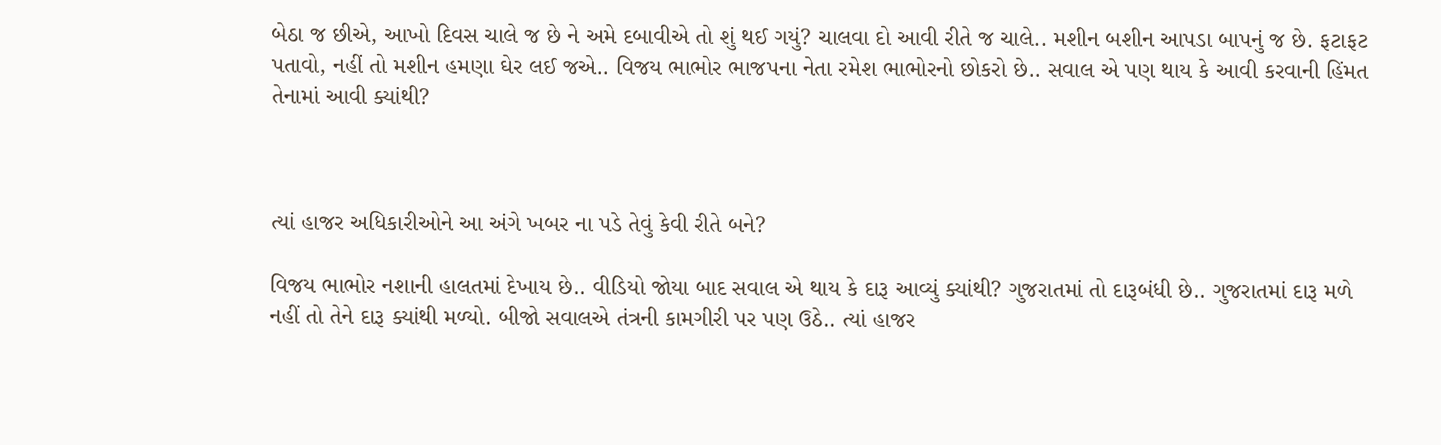બેઠા જ છીએ, આખો દિવસ ચાલે જ છે ને અમે દબાવીએ તો શું થઈ ગયું? ચાલવા દો આવી રીતે જ ચાલે.. મશીન બશીન આપડા બાપનું જ છે. ફટાફટ પતાવો, નહીં તો મશીન હમણા ઘેર લઈ જએ.. વિજય ભાભોર ભાજપના નેતા રમેશ ભાભોરનો છોકરો છે.. સવાલ એ પણ થાય કે આવી કરવાની હિંમત તેનામાં આવી ક્યાંથી?



ત્યાં હાજર અધિકારીઓને આ અંગે ખબર ના પડે તેવું કેવી રીતે બને?

વિજય ભાભોર નશાની હાલતમાં દેખાય છે.. વીડિયો જોયા બાદ સવાલ એ થાય કે દારૂ આવ્યું ક્યાંથી? ગુજરાતમાં તો દારૂબંધી છે.. ગુજરાતમાં દારૂ મળે નહીં તો તેને દારૂ ક્યાંથી મળ્યો. બીજો સવાલએ તંત્રની કામગીરી પર પણ ઉઠે.. ત્યાં હાજર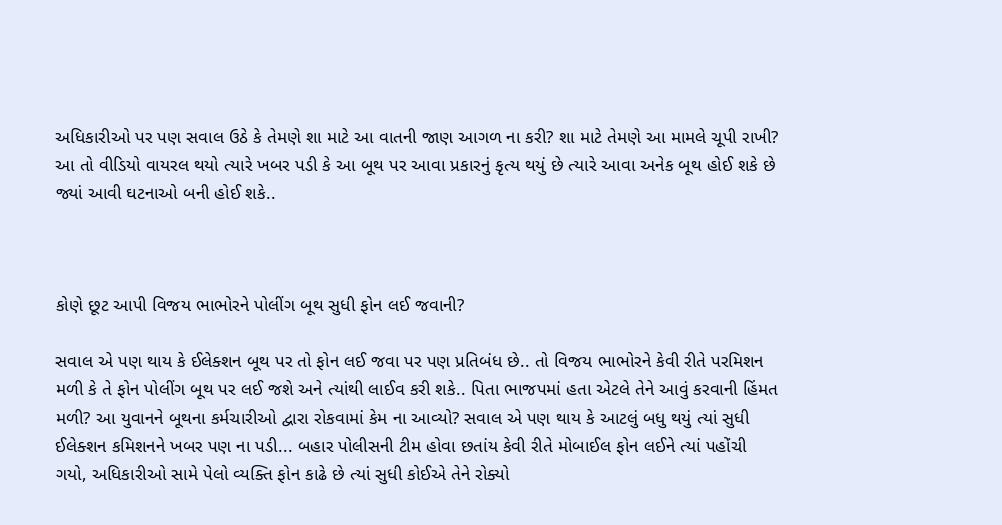અધિકારીઓ પર પણ સવાલ ઉઠે કે તેમણે શા માટે આ વાતની જાણ આગળ ના કરી? શા માટે તેમણે આ મામલે ચૂપી રાખી? આ તો વીડિયો વાયરલ થયો ત્યારે ખબર પડી કે આ બૂથ પર આવા પ્રકારનું કૃત્ય થયું છે ત્યારે આવા અનેક બૂથ હોઈ શકે છે જ્યાં આવી ઘટનાઓ બની હોઈ શકે..



કોણે છૂટ આપી વિજય ભાભોરને પોલીંગ બૂથ સુધી ફોન લઈ જવાની?

સવાલ એ પણ થાય કે ઈલેક્શન બૂથ પર તો ફોન લઈ જવા પર પણ પ્રતિબંધ છે.. તો વિજય ભાભોરને કેવી રીતે પરમિશન મળી કે તે ફોન પોલીંગ બૂથ પર લઈ જશે અને ત્યાંથી લાઈવ કરી શકે.. પિતા ભાજપમાં હતા એટલે તેને આવું કરવાની હિંમત મળી? આ યુવાનને બૂથના કર્મચારીઓ દ્વારા રોકવામાં કેમ ના આવ્યો? સવાલ એ પણ થાય કે આટલું બધુ થયું ત્યાં સુધી ઈલેક્શન કમિશનને ખબર પણ ના પડી... બહાર પોલીસની ટીમ હોવા છતાંય કેવી રીતે મોબાઈલ ફોન લઈને ત્યાં પહોંચી ગયો, અધિકારીઓ સામે પેલો વ્યક્તિ ફોન કાઢે છે ત્યાં સુધી કોઈએ તેને રોક્યો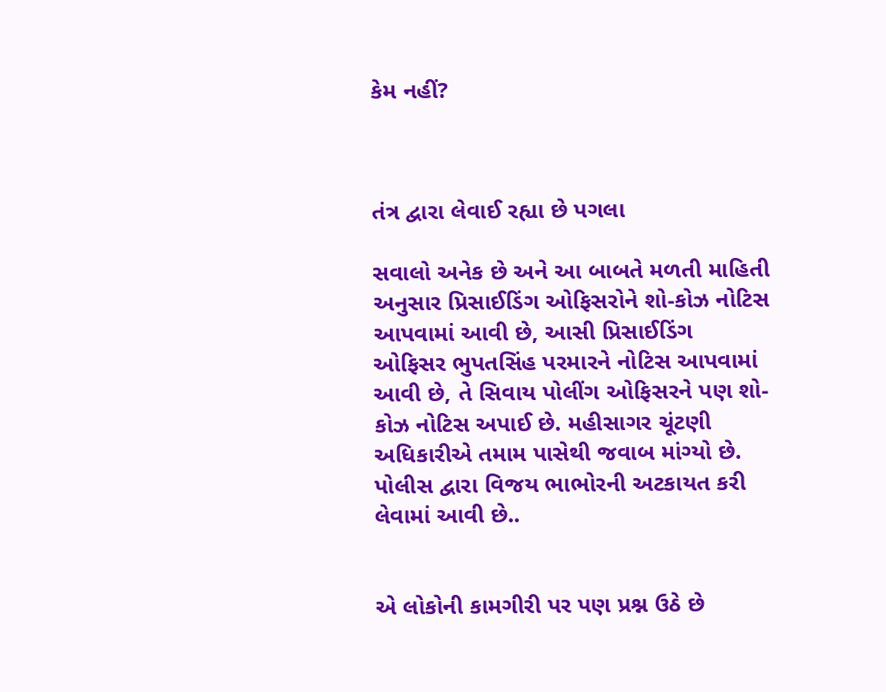કેમ નહીં?



તંત્ર દ્વારા લેવાઈ રહ્યા છે પગલા

સવાલો અનેક છે અને આ બાબતે મળતી માહિતી અનુસાર પ્રિસાઈડિંગ ઓફિસરોને શો-કોઝ નોટિસ આપવામાં આવી છે, આસી પ્રિસાઈડિંગ ઓફિસર ભુપતસિંહ પરમારને નોટિસ આપવામાં આવી છે, તે સિવાય પોલીંગ ઓફિસરને પણ શો-કોઝ નોટિસ અપાઈ છે. મહીસાગર ચૂંટણી અધિકારીએ તમામ પાસેથી જવાબ માંગ્યો છે. પોલીસ દ્વારા વિજય ભાભોરની અટકાયત કરી લેવામાં આવી છે..


એ લોકોની કામગીરી પર પણ પ્રશ્ન ઉઠે છે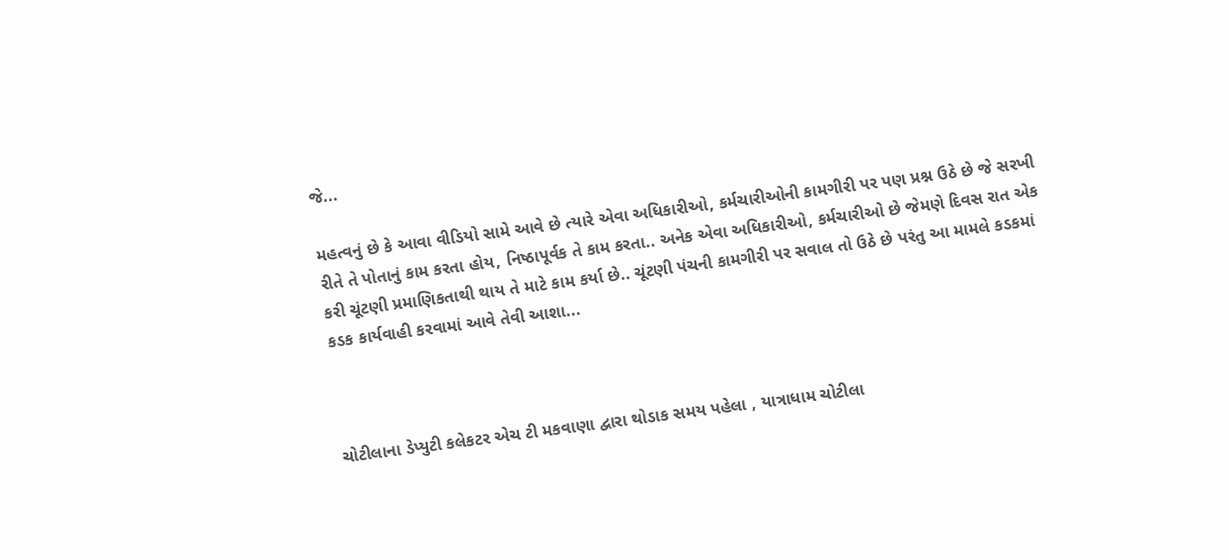જે...

મહત્વનું છે કે આવા વીડિયો સામે આવે છે ત્યારે એવા અધિકારીઓ, કર્મચારીઓની કામગીરી પર પણ પ્રશ્ન ઉઠે છે જે સરખી રીતે તે પોતાનું કામ કરતા હોય, નિષ્ઠાપૂર્વક તે કામ કરતા.. અનેક એવા અધિકારીઓ, કર્મચારીઓ છે જેમણે દિવસ રાત એક કરી ચૂંટણી પ્રમાણિકતાથી થાય તે માટે કામ કર્યા છે.. ચૂંટણી પંચની કામગીરી પર સવાલ તો ઉઠે છે પરંતુ આ મામલે કડકમાં કડક કાર્યવાહી કરવામાં આવે તેવી આશા...



ચોટીલાના ડેપ્યુટી કલેકટર એચ ટી મકવાણા દ્વારા થોડાક સમય પહેલા , યાત્રાધામ ચોટીલા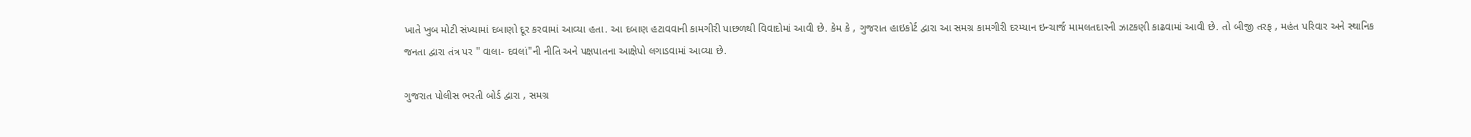ખાતે ખુબ મોટી સંખ્યામાં દબાણો દૂર કરવામાં આવ્યા હતા. આ દબાણ હટાવવાની કામગીરી પાછળથી વિવાદોમાં આવી છે. કેમ કે , ગુજરાત હાઇકોર્ટ દ્વારા આ સમગ્ર કામગીરી દરમ્યાન ઇન્ચાર્જ મામલતદારની ઝાટકણી કાઢવામાં આવી છે. તો બીજી તરફ , મહંત પરિવાર અને સ્થાનિક જનતા દ્વારા તંત્ર પર '' વાલા- દવલાં"ની નીતિ અને પક્ષપાતના આક્ષેપો લગાડવામાં આવ્યા છે.

ગુજરાત પોલીસ ભરતી બોર્ડ દ્વારા , સમગ્ર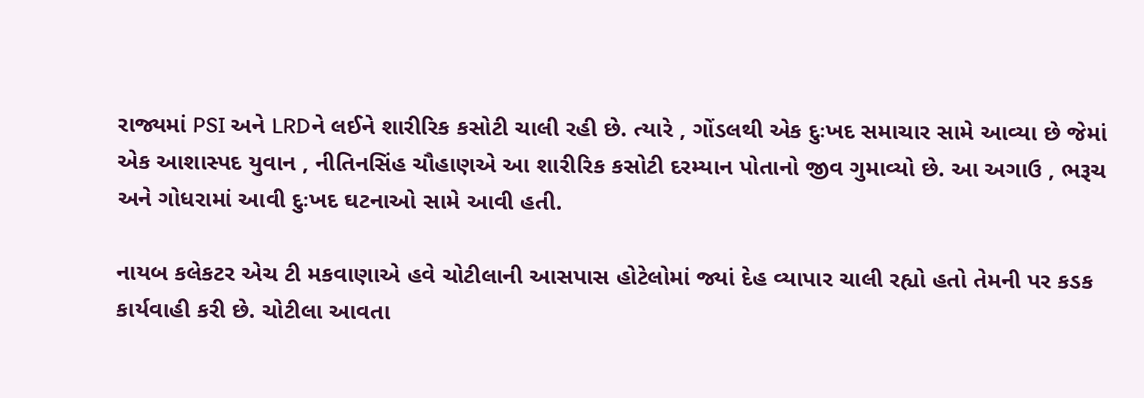રાજ્યમાં PSI અને LRDને લઈને શારીરિક કસોટી ચાલી રહી છે. ત્યારે , ગોંડલથી એક દુઃખદ સમાચાર સામે આવ્યા છે જેમાં એક આશાસ્પદ યુવાન , નીતિનસિંહ ચૌહાણએ આ શારીરિક કસોટી દરમ્યાન પોતાનો જીવ ગુમાવ્યો છે. આ અગાઉ , ભરૂચ અને ગોધરામાં આવી દુઃખદ ઘટનાઓ સામે આવી હતી.

નાયબ કલેકટર એચ ટી મકવાણાએ હવે ચોટીલાની આસપાસ હોટેલોમાં જ્યાં દેહ વ્યાપાર ચાલી રહ્યો હતો તેમની પર કડક કાર્યવાહી કરી છે. ચોટીલા આવતા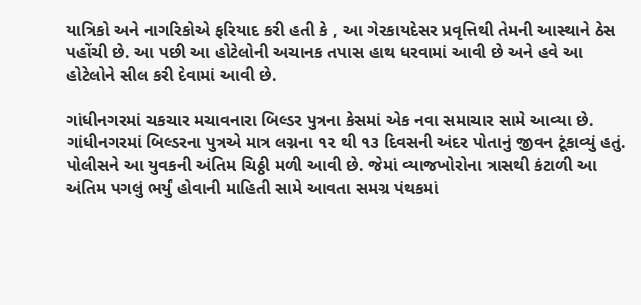યાત્રિકો અને નાગરિકોએ ફરિયાદ કરી હતી કે , આ ગેરકાયદેસર પ્રવૃત્તિથી તેમની આસ્થાને ઠેસ પહોંચી છે. આ પછી આ હોટેલોની અચાનક તપાસ હાથ ધરવામાં આવી છે અને હવે આ હોટેલોને સીલ કરી દેવામાં આવી છે.

ગાંધીનગરમાં ચકચાર મચાવનારા બિલ્ડર પુત્રના કેસમાં એક નવા સમાચાર સામે આવ્યા છે. ગાંધીનગરમાં બિલ્ડરના પુત્રએ માત્ર લગ્નના ૧૨ થી ૧૩ દિવસની અંદર પોતાનું જીવન ટૂંકાવ્યું હતું. પોલીસને આ યુવકની અંતિમ ચિઠ્ઠી મળી આવી છે. જેમાં વ્યાજખોરોના ત્રાસથી કંટાળી આ અંતિમ પગલું ભર્યું હોવાની માહિતી સામે આવતા સમગ્ર પંથકમાં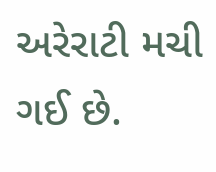અરેરાટી મચી ગઈ છે.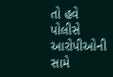તો હવે પોલીસે આરોપીઓની સામે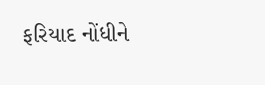ફરિયાદ નોંધીને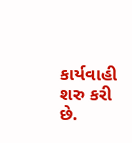કાર્યવાહી શરુ કરી છે.